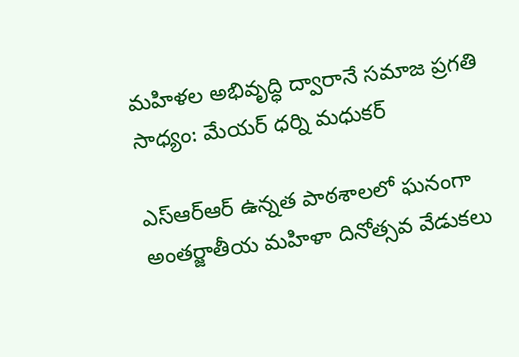మహిళల అభివృద్ధి ద్వారానే సమాజ ప్రగతి సాధ్యం: మేయర్ ధర్ని మధుకర్

ఎస్ఆర్ఆర్ ఉన్నత పాఠశాలలో ఘనంగా అంతర్జాతీయ మహిళా దినోత్సవ వేడుకలు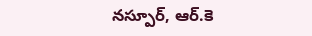నస్పూర్, ఆర్.కె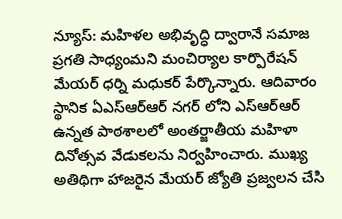న్యూస్: మహిళల అభివృద్ధి ద్వారానే సమాజ ప్రగతి సాధ్యంమని మంచిర్యాల కార్పొరేషన్ మేయర్ ధర్ని మధుకర్ పేర్కొన్నారు. ఆదివారం స్థానిక ఏఎస్ఆర్ఆర్ నగర్ లోని ఎస్ఆర్ఆర్ ఉన్నత పాఠశాలలో అంతర్జాతీయ మహిళా దినోత్సవ వేడుకలను నిర్వహించారు. ముఖ్య అతిథిగా హాజరైన మేయర్ జ్యోతి ప్రజ్వలన చేసి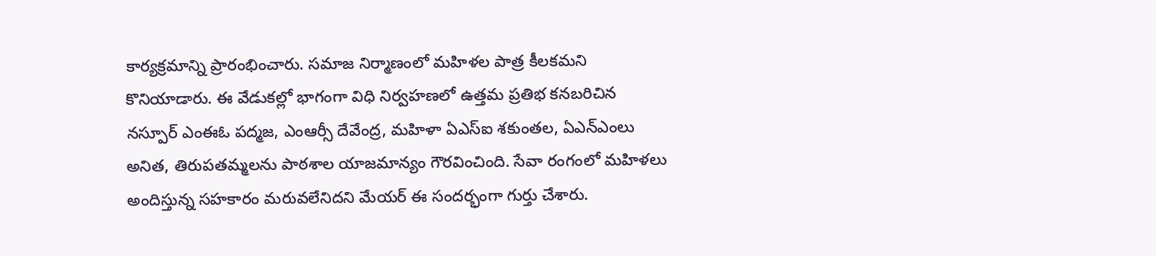కార్యక్రమాన్ని ప్రారంభించారు. సమాజ నిర్మాణంలో మహిళల పాత్ర కీలకమని కొనియాడారు. ఈ వేడుకల్లో భాగంగా విధి నిర్వహణలో ఉత్తమ ప్రతిభ కనబరిచిన నస్పూర్ ఎంఈఓ పద్మజ, ఎంఆర్సీ దేవేంద్ర, మహిళా ఏఎస్ఐ శకుంతల, ఏఎన్ఎంలు అనిత, తిరుపతమ్మలను పాఠశాల యాజమాన్యం గౌరవించింది. సేవా రంగంలో మహిళలు అందిస్తున్న సహకారం మరువలేనిదని మేయర్ ఈ సందర్భంగా గుర్తు చేశారు.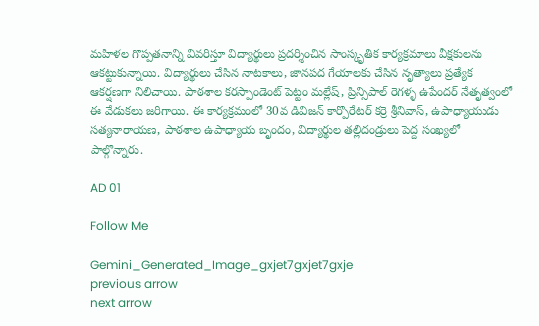మహిళల గొప్పతనాన్ని వివరిస్తూ విద్యార్థులు ప్రదర్శించిన సాంస్కృతిక కార్యక్రమాలు వీక్షకులను ఆకట్టుకున్నాయి. విద్యార్థులు చేసిన నాటకాలు, జానపద గేయాలకు చేసిన నృత్యాలు ప్రత్యేక ఆకర్షణగా నిలిచాయి. పాఠశాల కరస్పాండెంట్ పెట్టం మల్లేష్, ప్రిన్సిపాల్ రెగళ్ళ ఉపేందర్ నేతృత్వంలో ఈ వేడుకలు జరిగాయి. ఈ కార్యక్రమంలో 30వ డివిజన్ కార్పొరేటర్ కర్రె శ్రీనివాస్, ఉపాధ్యాయుడు సత్యనారాయణ, పాఠశాల ఉపాధ్యాయ బృందం, విద్యార్థుల తల్లిదండ్రులు పెద్ద సంఖ్యలో పాల్గొన్నారు.

AD 01

Follow Me

Gemini_Generated_Image_gxjet7gxjet7gxje
previous arrow
next arrow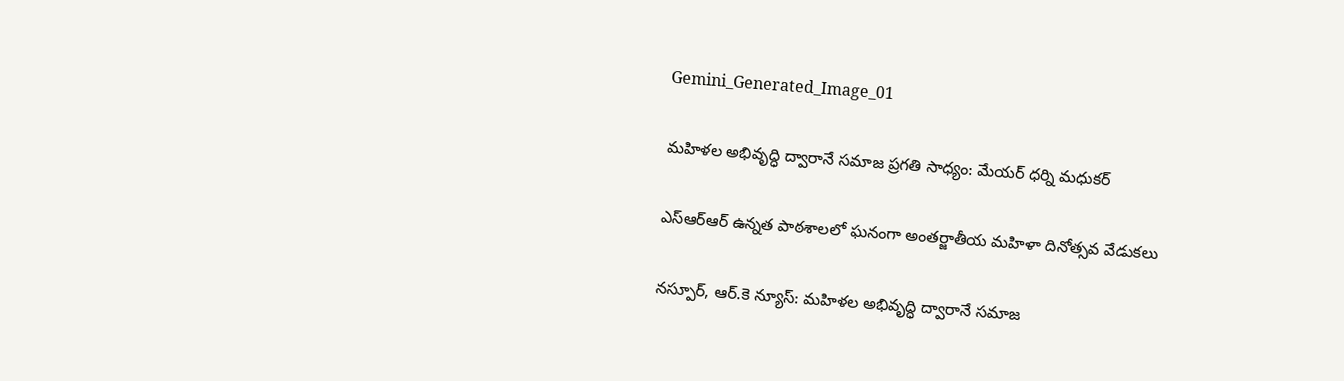Gemini_Generated_Image_01

మహిళల అభివృద్ధి ద్వారానే సమాజ ప్రగతి సాధ్యం: మేయర్ ధర్ని మధుకర్

ఎస్ఆర్ఆర్ ఉన్నత పాఠశాలలో ఘనంగా అంతర్జాతీయ మహిళా దినోత్సవ వేడుకలు

నస్పూర్, ఆర్.కె న్యూస్: మహిళల అభివృద్ధి ద్వారానే సమాజ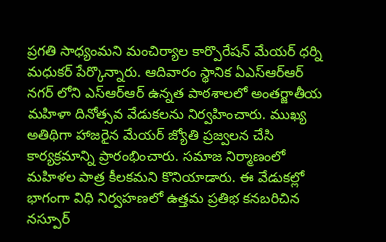ప్రగతి సాధ్యంమని మంచిర్యాల కార్పొరేషన్ మేయర్ ధర్ని మధుకర్ పేర్కొన్నారు. ఆదివారం స్థానిక ఏఎస్ఆర్ఆర్ నగర్ లోని ఎస్ఆర్ఆర్ ఉన్నత పాఠశాలలో అంతర్జాతీయ మహిళా దినోత్సవ వేడుకలను నిర్వహించారు. ముఖ్య అతిథిగా హాజరైన మేయర్ జ్యోతి ప్రజ్వలన చేసి కార్యక్రమాన్ని ప్రారంభించారు. సమాజ నిర్మాణంలో మహిళల పాత్ర కీలకమని కొనియాడారు. ఈ వేడుకల్లో భాగంగా విధి నిర్వహణలో ఉత్తమ ప్రతిభ కనబరిచిన నస్పూర్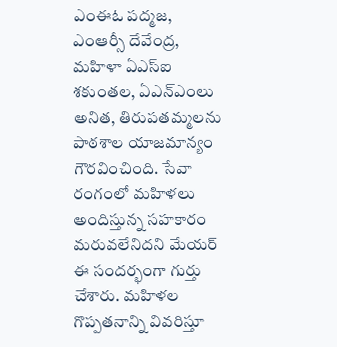ఎంఈఓ పద్మజ, ఎంఆర్సీ దేవేంద్ర, మహిళా ఏఎస్ఐ శకుంతల, ఏఎన్ఎంలు అనిత, తిరుపతమ్మలను పాఠశాల యాజమాన్యం గౌరవించింది. సేవా రంగంలో మహిళలు అందిస్తున్న సహకారం మరువలేనిదని మేయర్ ఈ సందర్భంగా గుర్తు చేశారు. మహిళల గొప్పతనాన్ని వివరిస్తూ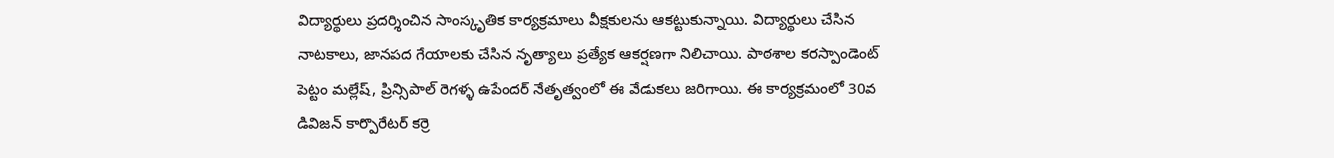విద్యార్థులు ప్రదర్శించిన సాంస్కృతిక కార్యక్రమాలు వీక్షకులను ఆకట్టుకున్నాయి. విద్యార్థులు చేసిన నాటకాలు, జానపద గేయాలకు చేసిన నృత్యాలు ప్రత్యేక ఆకర్షణగా నిలిచాయి. పాఠశాల కరస్పాండెంట్ పెట్టం మల్లేష్, ప్రిన్సిపాల్ రెగళ్ళ ఉపేందర్ నేతృత్వంలో ఈ వేడుకలు జరిగాయి. ఈ కార్యక్రమంలో 30వ డివిజన్ కార్పొరేటర్ కర్రె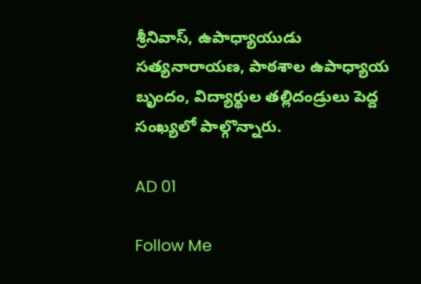శ్రీనివాస్, ఉపాధ్యాయుడు సత్యనారాయణ, పాఠశాల ఉపాధ్యాయ బృందం, విద్యార్థుల తల్లిదండ్రులు పెద్ద సంఖ్యలో పాల్గొన్నారు.

AD 01

Follow Me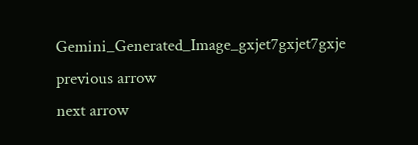Gemini_Generated_Image_gxjet7gxjet7gxje
previous arrow
next arrow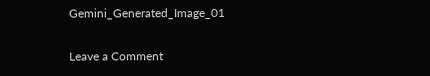Gemini_Generated_Image_01

Leave a Comment